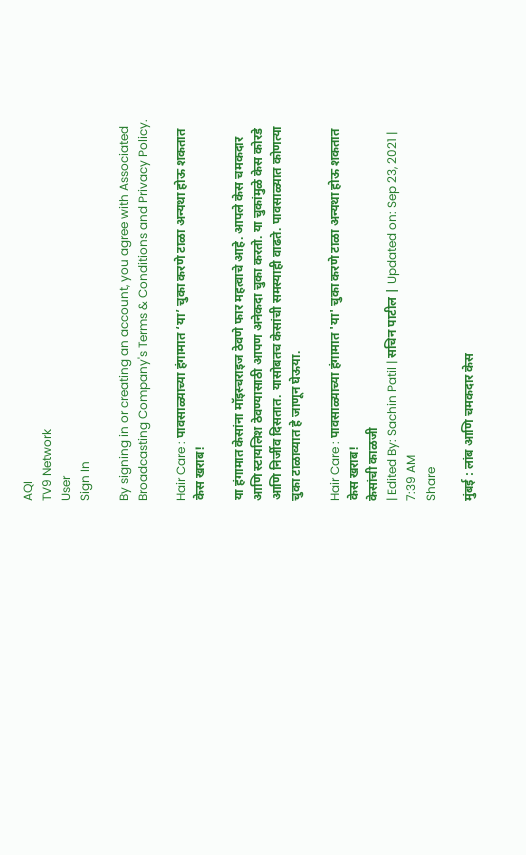AQI
TV9 Network
User
Sign In

By signing in or creating an account, you agree with Associated Broadcasting Company's Terms & Conditions and Privacy Policy.

Hair Care : पावसाळ्याच्या हंगामात ‘या’ चुका करणे टाळा अन्यथा होऊ शकतात केस खराब!

या हंगामात केसांना मॉइस्चराइज ठेवणे फार महत्वाचे आहे. आपले केस चमकदार आणि स्टायलिश ठेवण्यासाठी आपण अनेकदा चुका करतो. या चुकांमुळे केस कोरडे आणि निर्जीव दिसतात. यासोबतच केसांची समस्याही वाढते. पावसाळ्यात कोणत्या चुका टाळाव्यात हे जाणून घेऊया.

Hair Care : पावसाळ्याच्या हंगामात 'या' चुका करणे टाळा अन्यथा होऊ शकतात केस खराब!
केसांची काळजी
| Edited By: Sachin Patil | सचिन पाटील | Updated on: Sep 23, 2021 | 7:39 AM
Share

मुंबई : लांब आणि चमकदार केस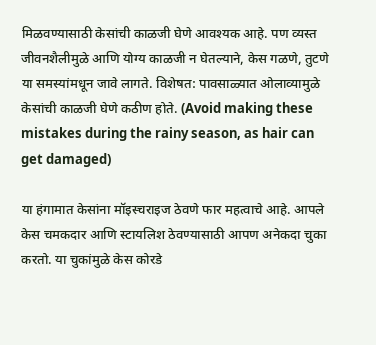मिळवण्यासाठी केसांची काळजी घेणे आवश्यक आहे. पण व्यस्त जीवनशैलीमुळे आणि योग्य काळजी न घेतल्याने, केस गळणे, तुटणे या समस्यांमधून जावे लागते. विशेषत: पावसाळ्यात ओलाव्यामुळे केसांची काळजी घेणे कठीण होते. (Avoid making these mistakes during the rainy season, as hair can get damaged)

या हंगामात केसांना मॉइस्चराइज ठेवणे फार महत्वाचे आहे. आपले केस चमकदार आणि स्टायलिश ठेवण्यासाठी आपण अनेकदा चुका करतो. या चुकांमुळे केस कोरडे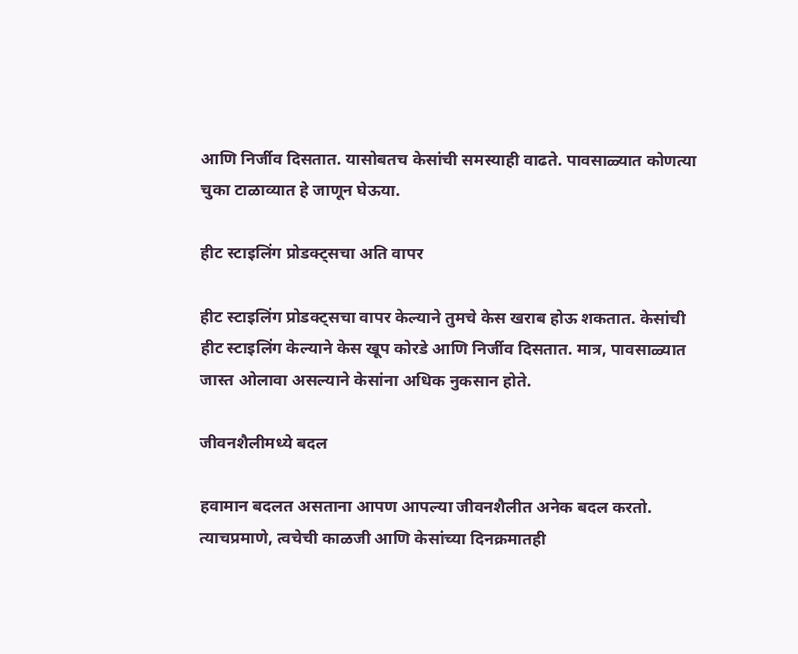आणि निर्जीव दिसतात. यासोबतच केसांची समस्याही वाढते. पावसाळ्यात कोणत्या चुका टाळाव्यात हे जाणून घेऊया.

हीट स्टाइलिंग प्रोडक्ट्सचा अति वापर

हीट स्टाइलिंग प्रोडक्ट्सचा वापर केल्याने तुमचे केस खराब होऊ शकतात. केसांची हीट स्टाइलिंग केल्याने केस खूप कोरडे आणि निर्जीव दिसतात. मात्र, पावसाळ्यात जास्त ओलावा असल्याने केसांना अधिक नुकसान होते.

जीवनशैलीमध्ये बदल

हवामान बदलत असताना आपण आपल्या जीवनशैलीत अनेक बदल करतो. त्याचप्रमाणे, त्वचेची काळजी आणि केसांच्या दिनक्रमातही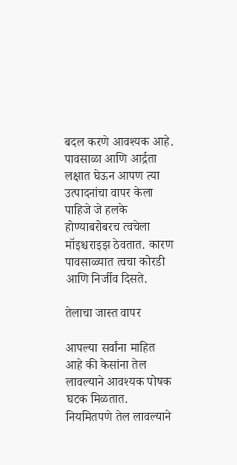बदल करणे आवश्यक आहे. पावसाळा आणि आर्द्रता लक्षात घेऊन आपण त्या उत्पादनांचा वापर केला पाहिजे जे हलके होण्याबरोबरच त्वचेला मॉइश्चराइझ ठेवतात. कारण पावसाळ्यात त्वचा कोरडी आणि निर्जीव दिसते.

तेलाचा जास्त वापर

आपल्या सर्वांना माहित आहे की केसांना तेल लावल्याने आवश्यक पोषक घटक मिळतात. नियमितपणे तेल लावल्याने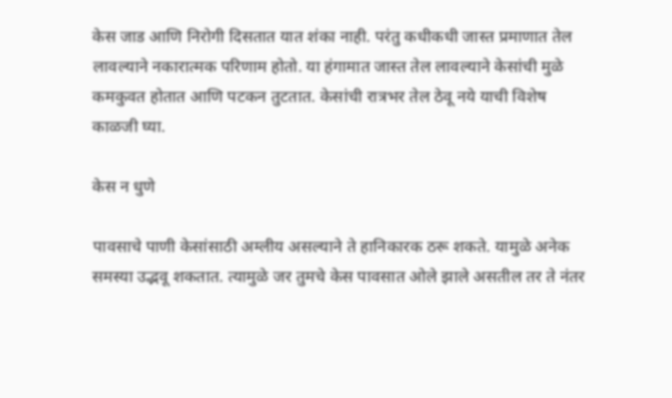केस जाड आणि निरोगी दिसतात यात शंका नाही. परंतु कधीकधी जास्त प्रमाणात तेल लावल्याने नकारात्मक परिणाम होतो. या हंगामात जास्त तेल लावल्याने केसांची मुळे कमकुवत होतात आणि पटकन तुटतात. केसांची रात्रभर तेल ठेवू नये याची विशेष काळजी घ्या.

केस न धुणे

पावसाचे पाणी केसांसाठी अम्लीय असल्याने ते हानिकारक ठरू शकते. यामुळे अनेक समस्या उद्भवू शकतात. त्यामुळे जर तुमचे केस पावसात ओले झाले असतील तर ते नंतर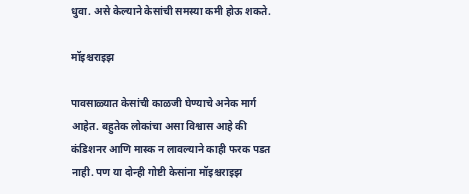धुवा. असे केल्याने केसांची समस्या कमी होऊ शकते.

मॉइश्चराइझ

पावसाळ्यात केसांची काळजी घेण्याचे अनेक मार्ग आहेत. बहुतेक लोकांचा असा विश्वास आहे की कंडिशनर आणि मास्क न लावल्याने काही फरक पडत नाही. पण या दोन्ही गोष्टी केसांना मॉइश्चराइझ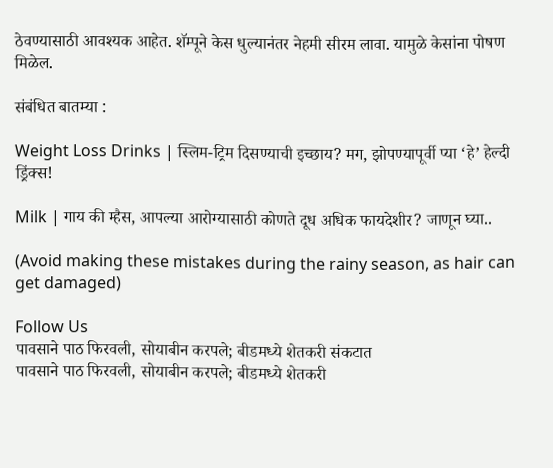ठेवण्यासाठी आवश्यक आहेत. शॅम्पूने केस धुल्यानंतर नेहमी सीरम लावा. यामुळे केसांना पोषण मिळेल.

संबंधित बातम्या :

Weight Loss Drinks | स्लिम-ट्रिम दिसण्याची इच्छाय? मग, झोपण्यापूर्वी प्या ‘हे’ हेल्दी ड्रिंक्स!

Milk | गाय की म्हैस, आपल्या आरोग्यासाठी कोणते दूध अधिक फायदेशीर? जाणून घ्या..

(Avoid making these mistakes during the rainy season, as hair can get damaged)

Follow Us
पावसाने पाठ फिरवली, सोयाबीन करपले; बीडमध्ये शेतकरी संकटात
पावसाने पाठ फिरवली, सोयाबीन करपले; बीडमध्ये शेतकरी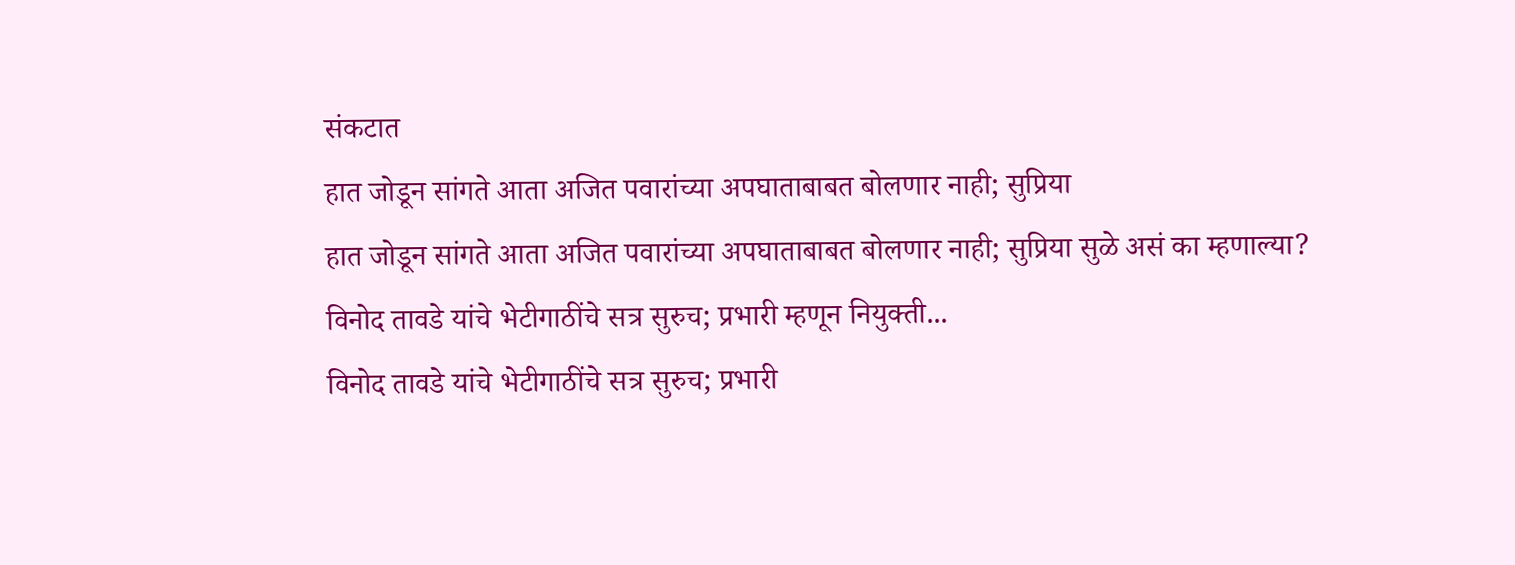संकटात
हात जोडून सांगते आता अजित पवारांच्या अपघाताबाबत बोलणार नाही; सुप्रिया
हात जोडून सांगते आता अजित पवारांच्या अपघाताबाबत बोलणार नाही; सुप्रिया सुळे असं का म्हणाल्या?
विनोद तावडे यांचे भेटीगाठींचे सत्र सुरुच; प्रभारी म्हणून नियुक्ती...
विनोद तावडे यांचे भेटीगाठींचे सत्र सुरुच; प्रभारी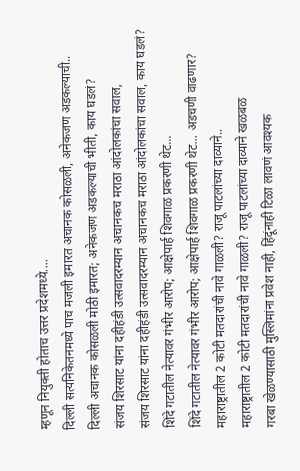म्हणून नियुक्ती होताच उत्तर प्रदेशमध्ये....
दिल्ली सत्यनिकेतनमध्ये पाच मजली इमारत अचानक कोसळली, अनेकजण अडकल्याची..
दिल्ली अचानक कोसळली मोठी इमारत; अनेकजण अडकल्याची भीती, काय घडलं?
संजय शिरसाट यांना दहीहंडी उत्सवादरम्यान अचानकच मराठा आंदोलकांचा सवाल,
संजय शिरसाट यांना दहीहंडी उत्सवादरम्यान अचानकच मराठा आंदोलकांचा सवाल, काय घडलं?
शिंदे गटातील नेत्यावर गंभीर आरोप; आक्षेपार्ह शिवगाळ प्रकरणी थेट...
शिंदे गटातील नेत्यावर गंभीर आरोप; आक्षेपार्ह शिवगाळ प्रकरणी थेट... अडचणी वाढणार?
महाराष्ट्रातील 2 कोटी मतदारांची नावे गाळली? राजू पाटलांच्या दाव्याने..
महाराष्ट्रातील 2 कोटी मतदारांची नावे गाळली? राजू पाटलांच्या दाव्याने खळबळ
गरबा खेळण्यासाठी मुस्लिमांना प्रवेश नाही, हिंदूंनाही टिळा लावणं आवश्यक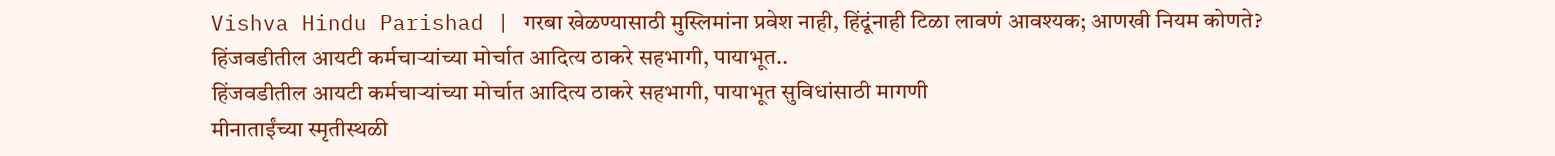Vishva Hindu Parishad | गरबा खेळण्यासाठी मुस्लिमांना प्रवेश नाही, हिंदूंनाही टिळा लावणं आवश्यक; आणखी नियम कोणते?
हिंजवडीतील आयटी कर्मचाऱ्यांच्या मोर्चात आदित्य ठाकरे सहभागी, पायाभूत..
हिंजवडीतील आयटी कर्मचाऱ्यांच्या मोर्चात आदित्य ठाकरे सहभागी, पायाभूत सुविधांसाठी मागणी
मीनाताईंच्या स्मृतीस्थळी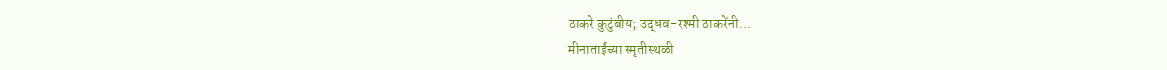ठाकरे कुटुंबीय; उद्धव-रश्मी ठाकरेंनी...
मीनाताईंच्या स्मृतीस्थळी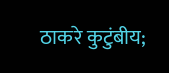ठाकरे कुटुंबीय;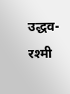उद्धव-रश्मी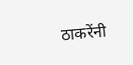ठाकरेंनी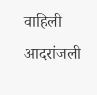वाहिली आदरांजली